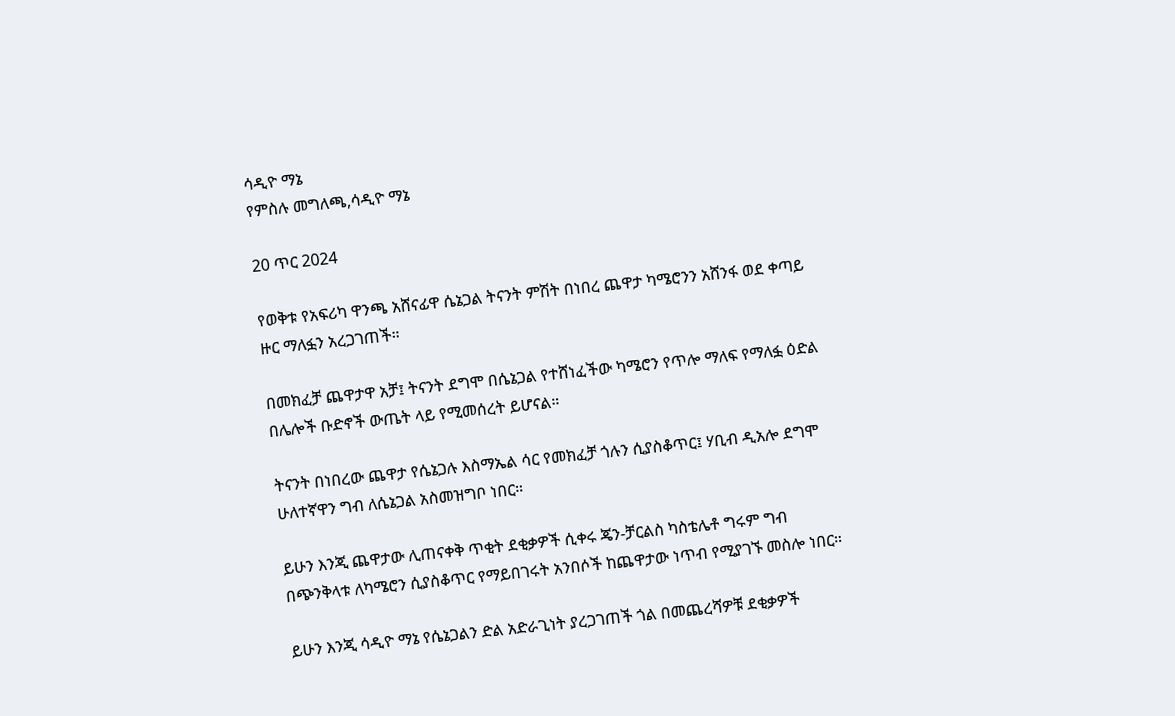ሳዲዮ ማኔ
የምስሉ መግለጫ,ሳዲዮ ማኔ

20 ጥር 2024

የወቅቱ የአፍሪካ ዋንጫ አሸናፊዋ ሴኔጋል ትናንት ምሽት በነበረ ጨዋታ ካሜሮንን አሸንፋ ወደ ቀጣይ ዙር ማለፏን አረጋገጠች።

በመክፈቻ ጨዋታዋ አቻ፤ ትናንት ደግሞ በሴኔጋል የተሸነፈችው ካሜሮን የጥሎ ማለፍ የማለፏ ዕድል በሌሎች ቡድኖች ውጤት ላይ የሚመሰረት ይሆናል።

ትናንት በነበረው ጨዋታ የሴኔጋሉ እስማኤል ሳር የመክፈቻ ጎሉን ሲያስቆጥር፤ ሃቢብ ዲአሎ ደግሞ ሁለተኛዋን ግብ ለሴኔጋል አስመዝግቦ ነበር።

ይሁን እንጂ ጨዋታው ሊጠናቀቅ ጥቂት ደቂቃዎች ሲቀሩ ጄን-ቻርልስ ካስቴሌቶ ግሩም ግብ በጭንቅላቱ ለካሜሮን ሲያስቆጥር የማይበገሩት አንበሶች ከጨዋታው ነጥብ የሚያገኙ መስሎ ነበር።

ይሁን እንጂ ሳዲዮ ማኔ የሴኔጋልን ድል አድራጊነት ያረጋገጠች ጎል በመጨረሻዎቹ ደቂቃዎች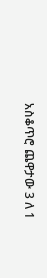አስቆጥሮ ጨዋታው 3 ለ 1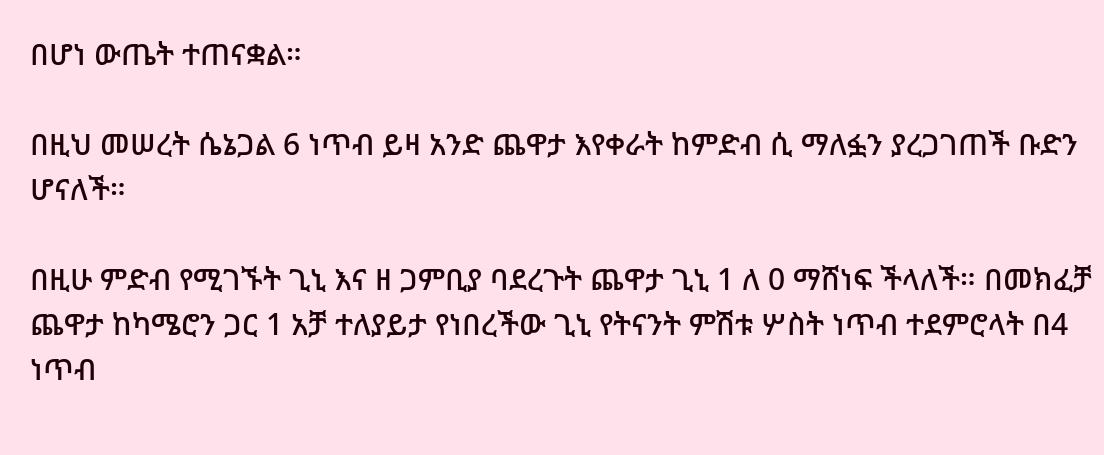በሆነ ውጤት ተጠናቋል።

በዚህ መሠረት ሴኔጋል 6 ነጥብ ይዛ አንድ ጨዋታ እየቀራት ከምድብ ሲ ማለፏን ያረጋገጠች ቡድን ሆናለች።

በዚሁ ምድብ የሚገኙት ጊኒ እና ዘ ጋምቢያ ባደረጉት ጨዋታ ጊኒ 1 ለ 0 ማሸነፍ ችላለች። በመክፈቻ ጨዋታ ከካሜሮን ጋር 1 አቻ ተለያይታ የነበረችው ጊኒ የትናንት ምሽቱ ሦስት ነጥብ ተደምሮላት በ4 ነጥብ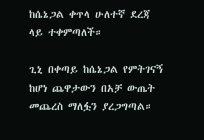ከሴኔጋል ቀጥላ ሁለተኛ ደረጃ ላይ ተቀምጣለች።

ጊኒ በቀጣይ ከሴኔጋል የምትገናኝ ከሆነ ጨዋታውን በአቻ ውጤት መጨረስ ማለፏን ያረጋግጣል።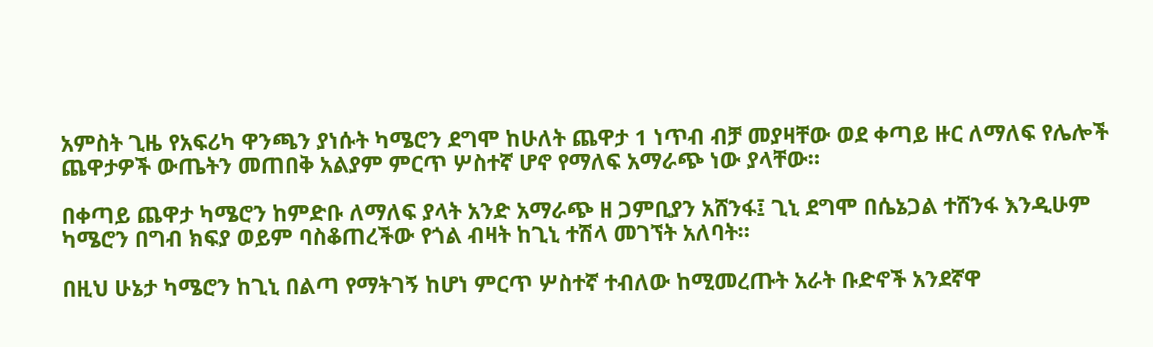አምስት ጊዜ የአፍሪካ ዋንጫን ያነሱት ካሜሮን ደግሞ ከሁለት ጨዋታ 1 ነጥብ ብቻ መያዛቸው ወደ ቀጣይ ዙር ለማለፍ የሌሎች ጨዋታዎች ውጤትን መጠበቅ አልያም ምርጥ ሦስተኛ ሆኖ የማለፍ አማራጭ ነው ያላቸው።

በቀጣይ ጨዋታ ካሜሮን ከምድቡ ለማለፍ ያላት አንድ አማራጭ ዘ ጋምቢያን አሸንፋ፤ ጊኒ ደግሞ በሴኔጋል ተሸንፋ እንዲሁም ካሜሮን በግብ ክፍያ ወይም ባስቆጠረችው የጎል ብዛት ከጊኒ ተሽላ መገኘት አለባት።

በዚህ ሁኔታ ካሜሮን ከጊኒ በልጣ የማትገኝ ከሆነ ምርጥ ሦስተኛ ተብለው ከሚመረጡት አራት ቡድኖች አንደኛዋ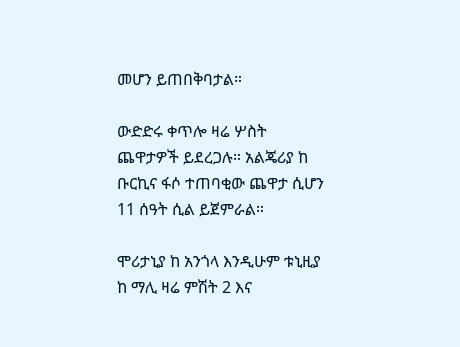መሆን ይጠበቅባታል።

ውድድሩ ቀጥሎ ዛሬ ሦስት ጨዋታዎች ይደረጋሉ። አልጄሪያ ከ ቡርኪና ፋሶ ተጠባቂው ጨዋታ ሲሆን 11 ሰዓት ሲል ይጀምራል።

ሞሪታኒያ ከ አንጎላ እንዲሁም ቱኒዚያ ከ ማሊ ዛሬ ምሽት 2 እና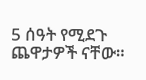5 ሰዓት የሚደጉ ጨዋታዎች ናቸው።